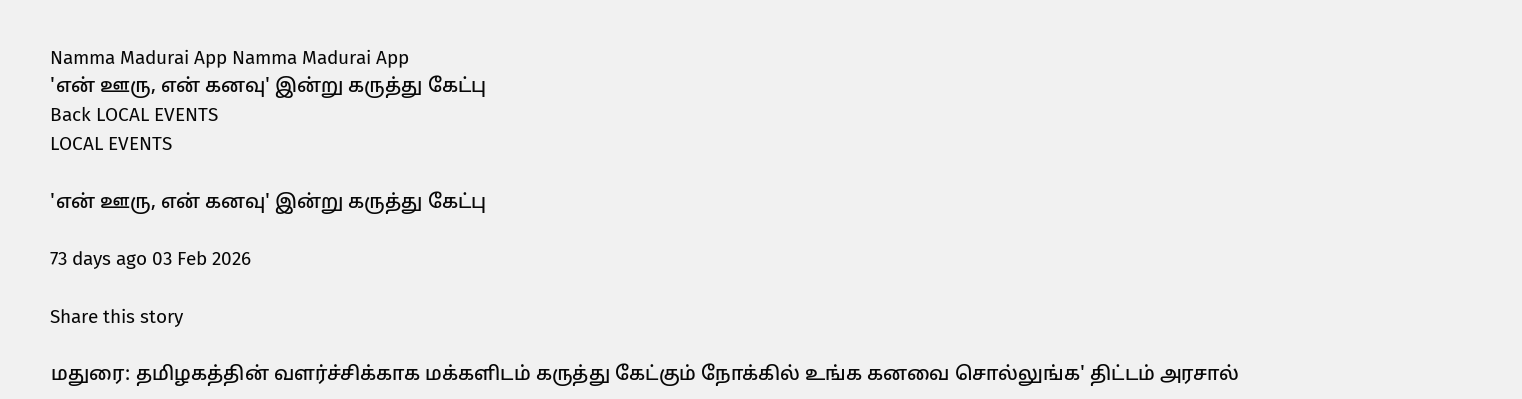Namma Madurai App Namma Madurai App
'என் ஊரு, என் கனவு' இன்று கருத்து கேட்பு
Back LOCAL EVENTS
LOCAL EVENTS

'என் ஊரு, என் கனவு' இன்று கருத்து கேட்பு

73 days ago 03 Feb 2026

Share this story

மதுரை: தமிழகத்தின் வளர்ச்சிக்காக மக்களிடம் கருத்து கேட்கும் நோக்கில் உங்க கனவை சொல்லுங்க' திட்டம் அரசால்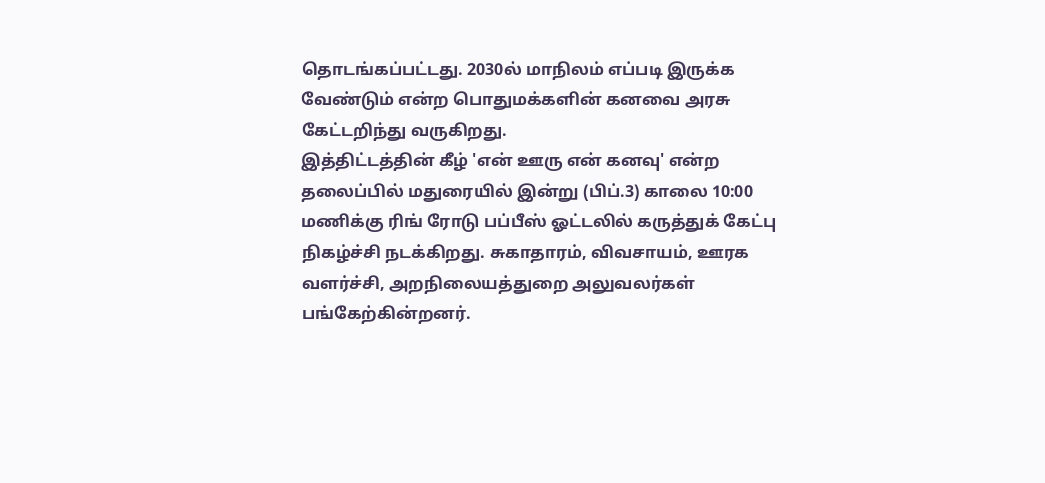தொடங்கப்பட்டது. 2030ல் மாநிலம் எப்படி இருக்க வேண்டும் என்ற பொதுமக்களின் கனவை அரசு கேட்டறிந்து வருகிறது.
இத்திட்டத்தின் கீழ் 'என் ஊரு என் கனவு' என்ற தலைப்பில் மதுரையில் இன்று (பிப்.3) காலை 10:00 மணிக்கு ரிங் ரோடு பப்பீஸ் ஓட்டலில் கருத்துக் கேட்பு நிகழ்ச்சி நடக்கிறது. சுகாதாரம், விவசாயம், ஊரக வளர்ச்சி, அறநிலையத்துறை அலுவலர்கள் பங்கேற்கின்றனர்.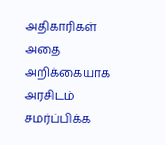அதிகாரிகள் அதை அறிக்கையாக அரசிடம் சமர்ப்பிக்க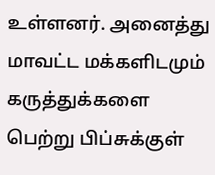உள்ளனர். அனைத்து மாவட்ட மக்களிடமும் கருத்துக்களை பெற்று பிப்சுக்குள்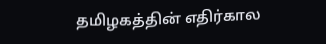தமிழகத்தின் எதிர்கால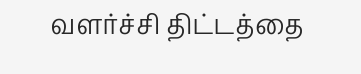வளர்ச்சி திட்டத்தை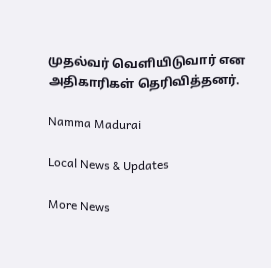முதல்வர் வெளியிடுவார் என அதிகாரிகள் தெரிவித்தனர்.

Namma Madurai

Local News & Updates

More News